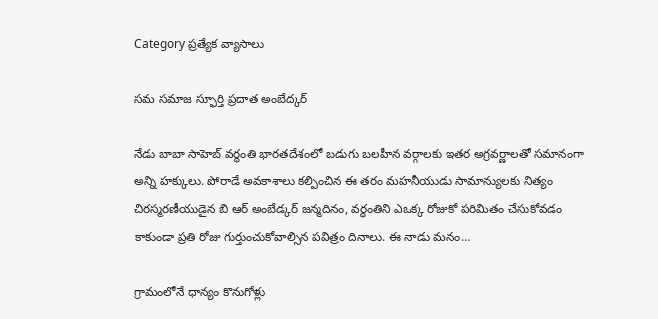Category ప్రత్యేక వ్యాసాలు

సమ సమాజ స్ఫూర్తి ప్రదాత అంబేద్కర్‌

నేడు బాబా సాహెబ్‌ ‌వర్థంతి భారతదేశంలో బడుగు బలహీన వర్గాలకు ఇతర అగ్రవర్ణాలతో సమానంగా అన్ని హక్కులు. పోరాడే అవకాశాలు కల్పించిన ఈ తరం మహనీయుడు సామాన్యులకు నిత్యం చిరస్మరణీయుడైన బి ఆర్‌ అం‌బేడ్కర్‌ ‌జన్మదినం, వర్ధంతిని ఎఒక్క రోజుకో పరిమితం చేసుకోవడం కాకుండా ప్రతి రోజు గుర్తుంచుకోవాల్సిన పవిత్రం దినాలు. ఈ నాడు మనం…

గ్రామంలోనే ధాన్యం కొనుగోళ్లు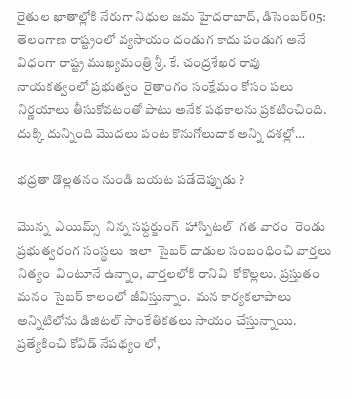రైతుల ఖాతాల్లోకి నేరుగా నిధుల జమ హైదరాబాద్‌, డిసెంబర్‌05: తెలంగాణ రాష్ట్రంలో వ్యసాయం దండుగ కాదు పండుగ అనే విధంగా రాష్ట్ర ముఖ్యమంత్రి శ్రీ. కే. చంద్రశేఖర రావు నాయకత్వంలో ప్రభుత్వం  రైతాంగం సంక్షేమం కోసం పలు నిర్ణయాలు తీసుకోవటంతో పాటు అనేక పథకాలను ప్రకటించింది. దుక్కి దున్నింది మొదలు పంట కొనుగోలుదాక అన్ని దశల్లో…

భద్రతా డొల్లతనం నుండి బయట పడేదెప్పుడు ?

మొన్న  ఎయిమ్స్  ‌నిన్న సఫ్దర్జుంగ్‌  ‌హాస్పిటల్‌  ‌గత వారం  రెండు ప్రభుత్వరంగ సంస్థలు  ఇలా  సైబర్‌ ‌దాడుల సంబంధించి వార్తలు నిత్యం  వింటూనే ఉన్నాం, వార్తలలోకి రానివి  కోకొల్లలు. ప్రస్తుతం మనం  సైబర్‌ ‌కాలంలో జీవిస్తున్నాం.  మన కార్యకలాపాలు అన్నిటిలోను డిజిటల్‌ ‌సాంకేతికతలు సాయం చేస్తున్నాయి. ప్రత్యేకించి కోవిడ్‌ ‌నేపథ్యం లో,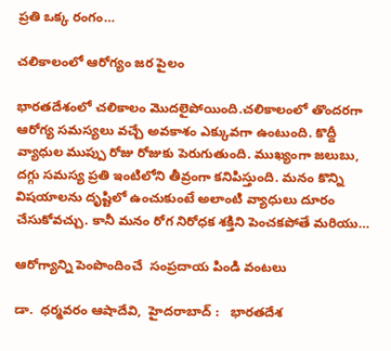ప్రతి ఒక్క రంగం…

చలికాలంలో ఆరోగ్యం జర పైలం

భారతదేశంలో చలికాలం మొదలైపోయింది.చలికాలంలో తొందరగా ఆరోగ్య సమస్యలు వచ్చే అవకాశం ఎక్కువగా ఉంటుంది. కొద్దీ వ్యాధుల ముప్పు రోజు రోజుకు పెరుగుతుంది. ముఖ్యంగా జలుబు, దగ్గు సమస్య ప్రతి ఇంటిలోని తీవ్రంగా కనిపిస్తుంది. మనం కొన్ని విషయాలను దృష్టిలో ఉంచుకుంటే అలాంటి వ్యాధులు దూరం చేసుకోవచ్చు. కానీ మనం రోగ నిరోధక శక్తిని పెంచకపోతే మరియు…

ఆరోగ్యాన్ని పెంపొందించే  సంప్రదాయ పిండి వంటలు

డా.  ధర్మవరం ఆషాదేవి,  హైదరాబాద్‌ :   భారతదేశ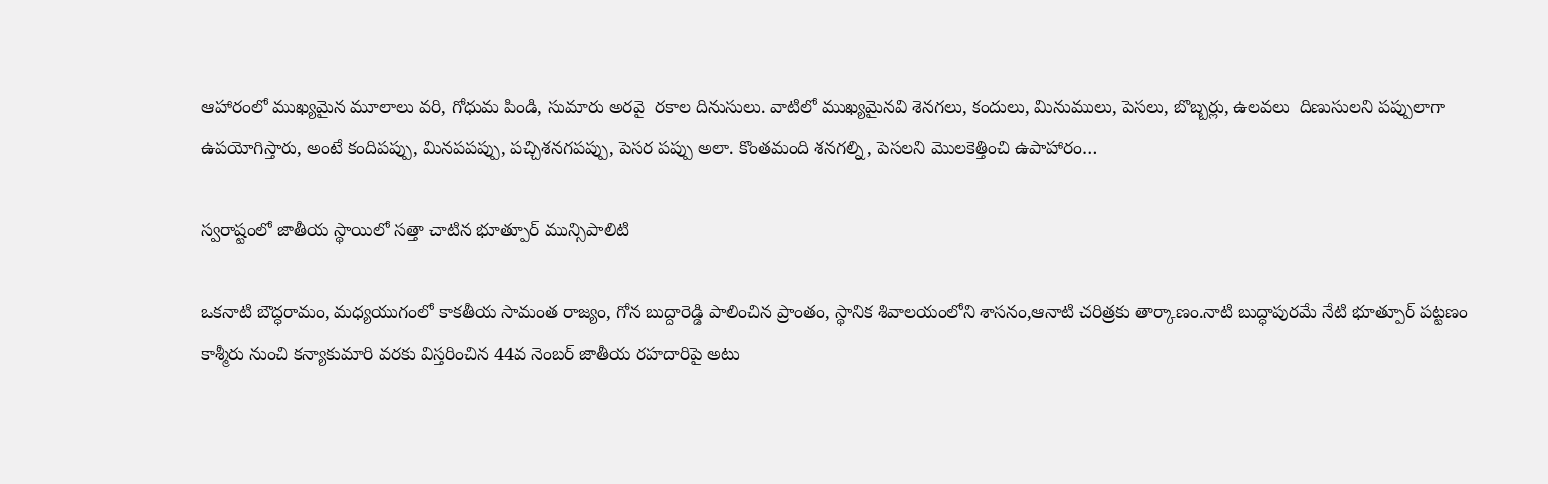ఆహారంలో ముఖ్యమైన మూలాలు వరి, గోధుమ పిండి, సుమారు అరవై  రకాల దినుసులు. వాటిలో ముఖ్యమైనవి శెనగలు, కందులు, మినుములు, పెసలు, బొబ్బర్లు, ఉలవలు  దిణుసులని పప్పులాగా ఉపయోగిస్తారు, అంటే కందిపప్పు, మినపపప్పు, పచ్చిశనగపప్పు, పెసర పప్పు అలా. కొంతమంది శనగల్ని, పెసలని మొలకెత్తించి ఉపాహారం…

స్వరాష్టంలో జాతీయ స్థాయిలో సత్తా చాటిన భూత్పూర్‌ ‌మున్సిపాలిటి

ఒకనాటి బౌద్ధరామం, మధ్యయుగంలో కాకతీయ సామంత రాజ్యం, గోన బుద్దారెడ్డి పాలించిన ప్రాంతం, స్థానిక శివాలయంలోని శాసనం,ఆనాటి చరిత్రకు తార్కాణం.నాటి బుద్ధాపురమే నేటి భూత్పూర్‌ ‌పట్టణం కాశ్మీరు నుంచి కన్యాకుమారి వరకు విస్తరించిన 44వ నెంబర్‌ ‌జాతీయ రహదారిపై అటు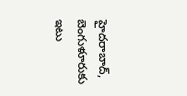హైదరాబాద్‌, బెంగుళూరుకు ఇటు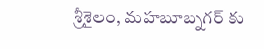శ్రీశైలం, మహబూబ్నగర్‌ ‌కు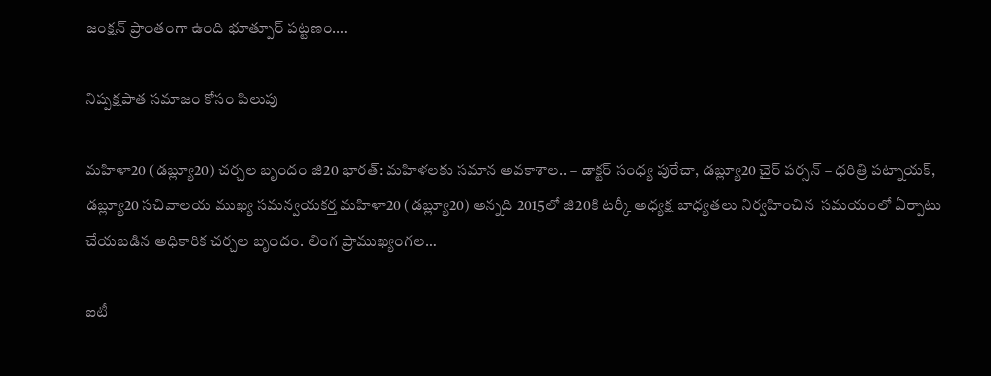జంక్షన్‌ ‌ప్రాంతంగా ఉంది భూత్పూర్‌ ‌పట్టణం.…

నిష్పక్షపాత సమాజం కోసం పిలుపు

మహిళా20 (డబ్ల్యూ20) చర్చల బృందం జి20 భారత్‌: మహిళలకు సమాన అవకాశాల.. – డాక్టర్‌ ‌సంధ్య పురేచా, డబ్ల్యూ20 చైర్‌ ‌పర్సన్‌ – ధరిత్రి పట్నాయక్‌, డబ్ల్యూ20 సచివాలయ ముఖ్య సమన్వయకర్త మహిళా20 (డబ్ల్యూ20) అన్నది 2015లో జి20కి టర్కీ అధ్యక్ష బాధ్యతలు నిర్వహించిన  సమయంలో ఏర్పాటు చేయబడిన అధికారిక చర్చల బృందం. లింగ ప్రాముఖ్యంగల…

ఐటీ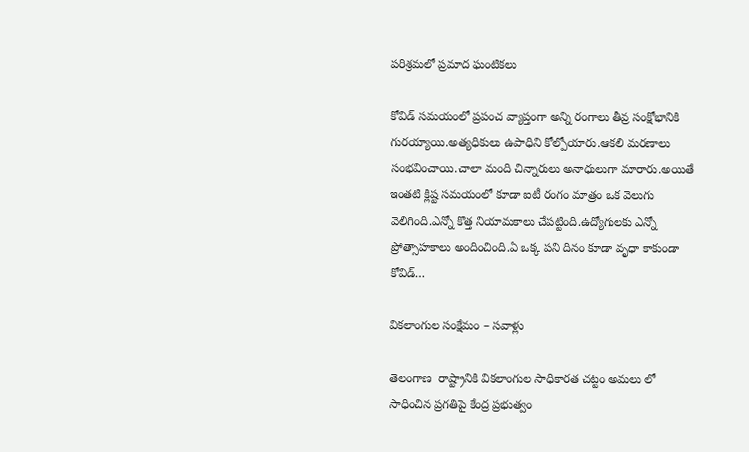పరిశ్రమలో ప్రమాద ఘంటికలు

కోవిడ్‌ ‌సమయంలో ప్రపంచ వ్యాప్తంగా అన్ని రంగాలు తీవ్ర సంక్షోభానికి గురయ్యాయి.అత్యధికులు ఉపాధిని కోల్పోయారు.ఆకలి మరణాలు సంభవించాయి.చాలా మంది చిన్నారులు అనాధులుగా మారారు.అయితే ఇంతటి క్లిష్ట సమయంలో కూడా ఐటీ రంగం మాత్రం ఒక వెలుగు వెలిగింది.ఎన్నో కొత్త నియామకాలు చేపట్టింది.ఉద్యోగులకు ఎన్నో ప్రోత్సాహకాలు అందించింది.ఏ ఒక్క పని దినం కూడా వృధా కాకుండా కోవిడ్‌…

వికలాంగుల సంక్షేమం – సవాళ్లు

తెలంగాణ  రాష్ట్రానికి వికలాంగుల సాధికారత చట్టం అమలు లో సాధించిన ప్రగతిపై కేంద్ర ప్రభుత్వం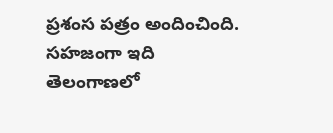ప్రశంస పత్రం అందించింది. సహజంగా ఇది తెలంగాణలో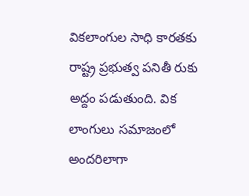వికలాంగుల సాధి కారతకు  రాష్ట్ర ప్రభుత్వ పనితీ రుకు అద్దం పడుతుంది. విక లాంగులు సమాజంలో అందరిలాగా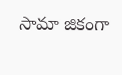సామా జికంగా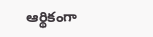ఆర్థికంగా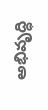అభివృద్ధి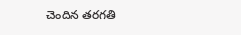చెందిన తరగతి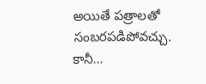అయితే పత్రాలతో సంబరపడిపోవచ్చు. కానీ…